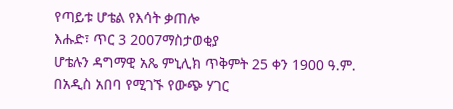የጣይቱ ሆቴል የእሳት ቃጠሎ
እሑድ፣ ጥር 3 2007ማስታወቂያ
ሆቴሉን ዳግማዊ አጼ ምኒሊክ ጥቅምት 25 ቀን 1900 ዓ.ም. በአዲስ አበባ የሚገኙ የውጭ ሃገር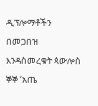ዲፕሎማቶችን በመጋበዝ እንዳስመረቁት ጳውሎስ ኞኞ ‘አጤ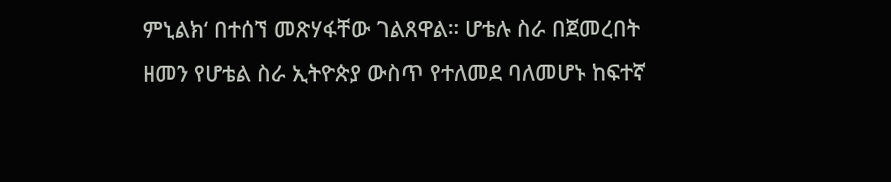ምኒልክ‘ በተሰኘ መጽሃፋቸው ገልጸዋል። ሆቴሉ ስራ በጀመረበት ዘመን የሆቴል ስራ ኢትዮጵያ ውስጥ የተለመደ ባለመሆኑ ከፍተኛ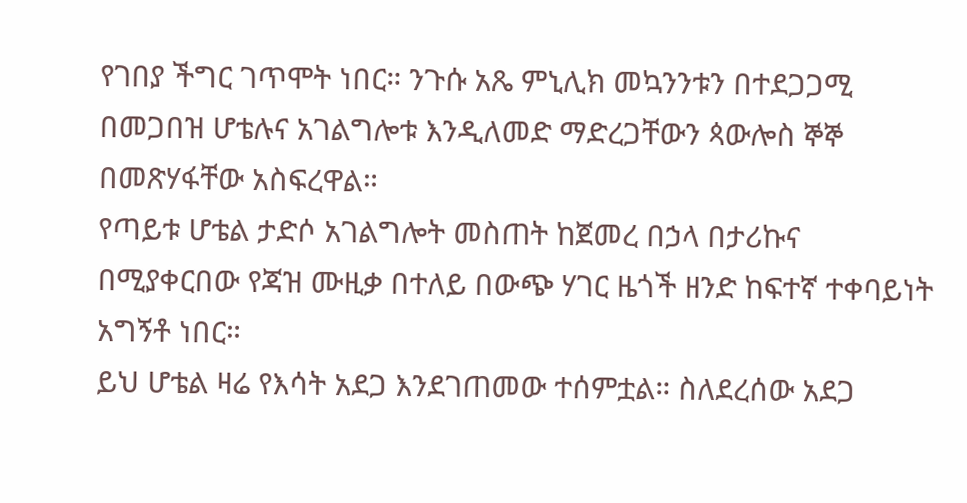የገበያ ችግር ገጥሞት ነበር። ንጉሱ አጼ ምኒሊክ መኳንንቱን በተደጋጋሚ በመጋበዝ ሆቴሉና አገልግሎቱ እንዲለመድ ማድረጋቸውን ጳውሎስ ኞኞ በመጽሃፋቸው አስፍረዋል።
የጣይቱ ሆቴል ታድሶ አገልግሎት መስጠት ከጀመረ በኃላ በታሪኩና በሚያቀርበው የጃዝ ሙዚቃ በተለይ በውጭ ሃገር ዜጎች ዘንድ ከፍተኛ ተቀባይነት አግኝቶ ነበር።
ይህ ሆቴል ዛሬ የእሳት አደጋ እንደገጠመው ተሰምቷል። ስለደረሰው አደጋ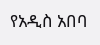የአዲስ አበባ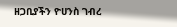ዘጋቢያችን ዮሀንስ ገብረ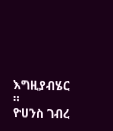እግዚያብሄር ።
ዮሀንስ ገብረ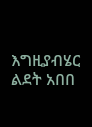እግዚያብሄር
ልደት አበበ